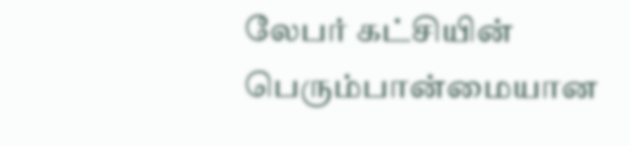லேபர் கட்சியின் பெரும்பான்மையான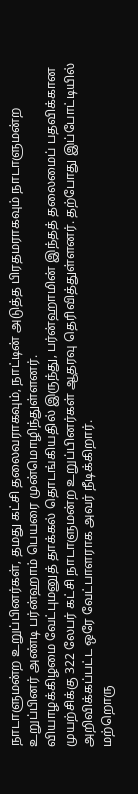நாடாளுமன்ற உறுப்பினர்கள், தமது கட்சி தலைவராகவும், நாட்டின் அடுத்த பிரதமராகவும் நாடாளுமன்ற உறுப்பினர் அண்டி பர்ன்ஹாம் பெயரை முன்மொழிந்துள்ளனர்.
வியாழக்கிழமை வேட்புமனுத் தாக்கல் தொடங்கியதில் இருந்து, பர்ன்ஹாமின் இந்தத் தலைமைப் பதவிக்கான முயற்சிக்கு 322 லேபர் கட்சி நாடாளுமன்ற உறுப்பினர்கள் ஆதரவு தெரிவித்துள்ளனர். தற்போது இப்போட்டியில் அறிவிக்கப்பட்ட ஒரே வேட்பாளராக அவர் நீடிக்கிறார்.
மற்றொரு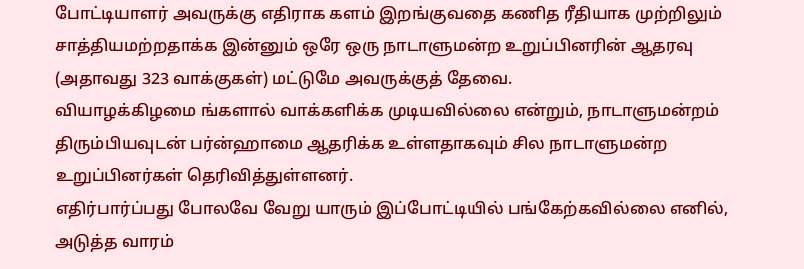போட்டியாளர் அவருக்கு எதிராக களம் இறங்குவதை கணித ரீதியாக முற்றிலும் சாத்தியமற்றதாக்க இன்னும் ஒரே ஒரு நாடாளுமன்ற உறுப்பினரின் ஆதரவு (அதாவது 323 வாக்குகள்) மட்டுமே அவருக்குத் தேவை.
வியாழக்கிழமை ங்களால் வாக்களிக்க முடியவில்லை என்றும், நாடாளுமன்றம் திரும்பியவுடன் பர்ன்ஹாமை ஆதரிக்க உள்ளதாகவும் சில நாடாளுமன்ற உறுப்பினர்கள் தெரிவித்துள்ளனர்.
எதிர்பார்ப்பது போலவே வேறு யாரும் இப்போட்டியில் பங்கேற்கவில்லை எனில், அடுத்த வாரம்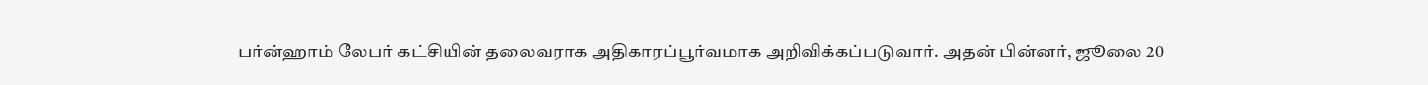பர்ன்ஹாம் லேபர் கட்சியின் தலைவராக அதிகாரப்பூர்வமாக அறிவிக்கப்படுவார். அதன் பின்னர், ஜூலை 20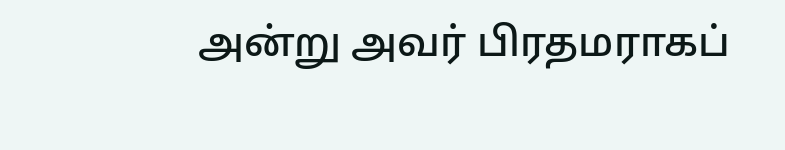அன்று அவர் பிரதமராகப்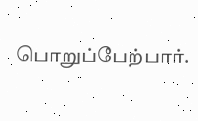பொறுப்பேற்பார்.